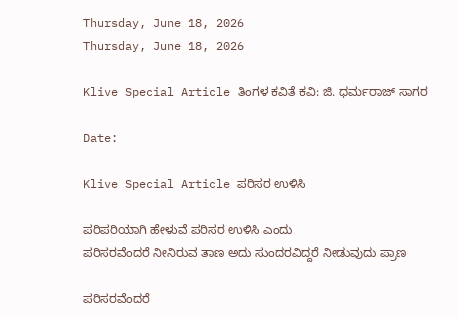Thursday, June 18, 2026
Thursday, June 18, 2026

Klive Special Article ತಿಂಗಳ ಕವಿತೆ ಕವಿ: ಜಿ. ಧರ್ಮರಾಜ್ ಸಾಗರ

Date:

Klive Special Article ಪರಿಸರ ಉಳಿಸಿ

ಪರಿಪರಿಯಾಗಿ ಹೇಳುವೆ ಪರಿಸರ ಉಳಿಸಿ ಎಂದು
ಪರಿಸರವೆಂದರೆ ನೀನಿರುವ ತಾಣ ಅದು ಸುಂದರವಿದ್ದರೆ ನೀಡುವುದು ಪ್ರಾಣ

ಪರಿಸರವೆಂದರೆ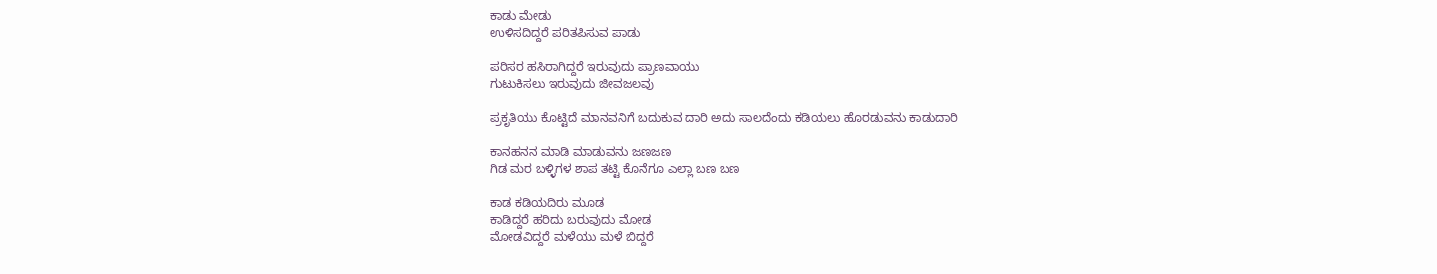ಕಾಡು ಮೇಡು
ಉಳಿಸದಿದ್ದರೆ ಪರಿತಪಿಸುವ ಪಾಡು

ಪರಿಸರ ಹಸಿರಾಗಿದ್ದರೆ ಇರುವುದು ಪ್ರಾಣವಾಯು
ಗುಟುಕಿಸಲು ಇರುವುದು ಜೀವಜಲವು

ಪ್ರಕೃತಿಯು ಕೊಟ್ಟಿದೆ ಮಾನವನಿಗೆ ಬದುಕುವ ದಾರಿ ಅದು ಸಾಲದೆಂದು ಕಡಿಯಲು ಹೊರಡುವನು ಕಾಡುದಾರಿ

ಕಾನಹನನ ಮಾಡಿ ಮಾಡುವನು ಜಣಜಣ
ಗಿಡ ಮರ ಬಳ್ಳಿಗಳ ಶಾಪ ತಟ್ಟಿ ಕೊನೆಗೂ ಎಲ್ಲಾ ಬಣ ಬಣ

ಕಾಡ ಕಡಿಯದಿರು ಮೂಡ
ಕಾಡಿದ್ದರೆ ಹರಿದು ಬರುವುದು ಮೋಡ
ಮೋಡವಿದ್ದರೆ ಮಳೆಯು ಮಳೆ ಬಿದ್ದರೆ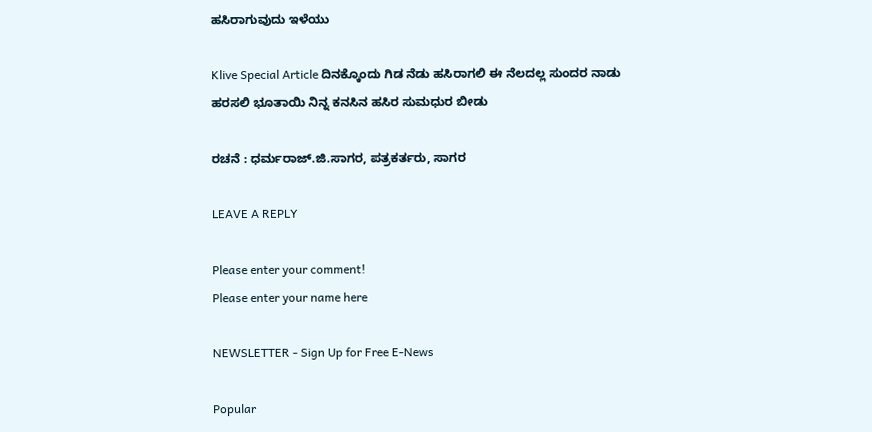ಹಸಿರಾಗುವುದು ಇಳೆಯು

Klive Special Article ದಿನಕ್ಕೊಂದು ಗಿಡ ನೆಡು ಹಸಿರಾಗಲಿ ಈ ನೆಲದಲ್ಲ ಸುಂದರ ನಾಡು
ಹರಸಲಿ ಭೂತಾಯಿ ನಿನ್ನ ಕನಸಿನ ಹಸಿರ ಸುಮಧುರ ಬೀಡು

ರಚನೆ : ಧರ್ಮರಾಜ್.ಜಿ.ಸಾಗರ, ಪತ್ರಕರ್ತರು, ಸಾಗರ

LEAVE A REPLY

Please enter your comment!
Please enter your name here

NEWSLETTER - Sign Up for Free E-News

Popular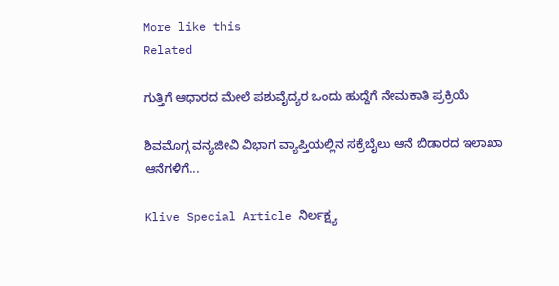More like this
Related

ಗುತ್ತಿಗೆ ಆಧಾರದ ಮೇಲೆ ಪಶುವೈದ್ಯರ ಒಂದು ಹುದ್ದೆಗೆ ನೇಮಕಾತಿ ಪ್ರಕ್ರಿಯೆ

ಶಿವಮೊಗ್ಗ ವನ್ಯಜೀವಿ ವಿಭಾಗ ವ್ಯಾಪ್ತಿಯಲ್ಲಿನ ಸಕ್ರೆಬೈಲು ಆನೆ ಬಿಡಾರದ ಇಲಾಖಾ ಆನೆಗಳಿಗೆ...

Klive Special Article ನಿರ್ಲಕ್ಷ್ಯ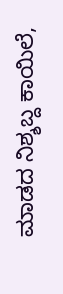ಮಾಡದ ನಿಶ್ಶಬ್ದ ಕಾಯಿಲೆ,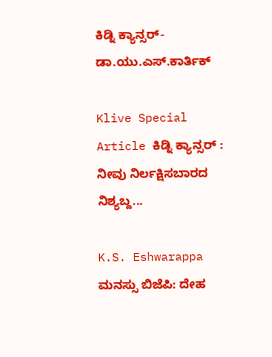ಕಿಡ್ನಿ ಕ್ಯಾನ್ಸರ್- ಡಾ.ಯು‌.ಎಸ್.ಕಾರ್ತಿಕ್

Klive Special Article ಕಿಡ್ನಿ ಕ್ಯಾನ್ಸರ್ : ನೀವು ನಿರ್ಲಕ್ಷಿಸಬಾರದ ನಿಶ್ಯಬ್ದ...

K.S. Eshwarappa ಮನಸ್ಸು ಬಿಜೆಪಿ: ದೇಹ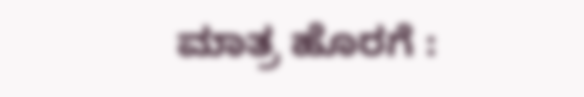ಮಾತ್ರ ಹೊರಗೆ :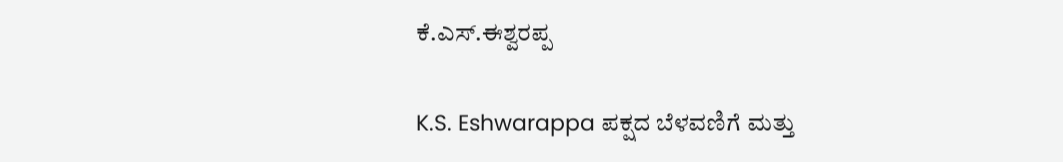ಕೆ.ಎಸ್.ಈಶ್ವರಪ್ಪ

K.S. Eshwarappa ಪಕ್ಷದ ಬೆಳವಣಿಗೆ ಮತ್ತು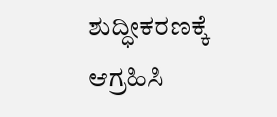ಶುದ್ಧೀಕರಣಕ್ಕೆ ಆಗ್ರಹಿಸಿ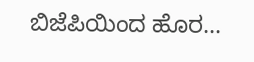ಬಿಜೆಪಿಯಿಂದ ಹೊರ...